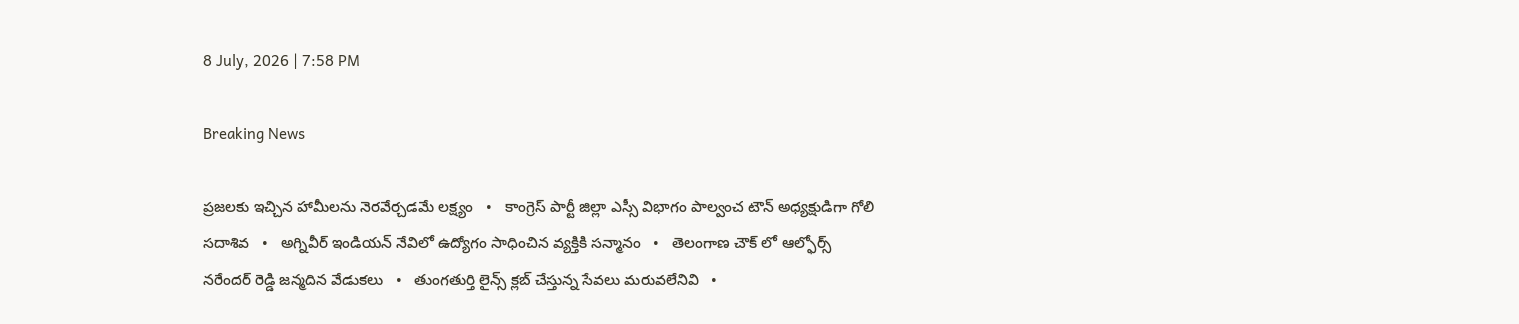8 July, 2026 | 7:58 PM

Breaking News

ప్రజలకు ఇచ్చిన హామీలను నెరవేర్చడమే లక్ష్యం   •   కాంగ్రెస్ పార్టీ జిల్లా ఎస్సీ విభాగం పాల్వంచ టౌన్ అధ్యక్షుడిగా గోలి సదాశివ   •   అగ్నివీర్ ఇండియన్ నేవిలో ఉద్యోగం సాధించిన వ్యక్తికి సన్మానం   •   తెలంగాణ చౌక్ లో ఆల్ఫోర్స్ నరేందర్ రెడ్డి జన్మదిన వేడుకలు   •   తుంగతుర్తి లైన్స్ క్లబ్ చేస్తున్న సేవలు మరువలేనివి   •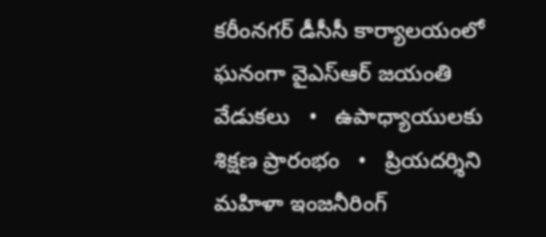కరీంనగర్ డీసీసీ కార్యాలయంలో ఘనంగా వైఎస్ఆర్ జయంతి వేడుకలు   •   ఉపాధ్యాయులకు శిక్షణ ప్రారంభం   •   ప్రియదర్శిని మహిళా ఇంజనీరింగ్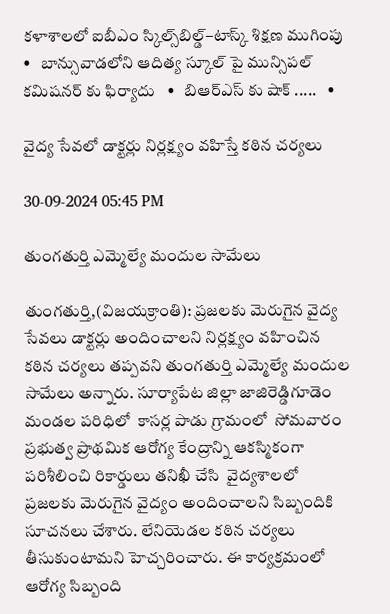కళాశాలలో ఐబీఎం స్కిల్స్‌బిల్డ్–టాస్క్ శిక్షణ ముగింపు   •   బాన్సువాడలోని ఆదిత్య స్కూల్ పై మున్సిపల్ కమిషనర్ కు ఫిర్యాదు   •   బిఆర్ఎస్ కు షాక్ .....   •

వైద్య సేవలో డాక్టర్లు నిర్లక్ష్యం వహిస్తే కఠిన చర్యలు

30-09-2024 05:45 PM

తుంగతుర్తి ఎమ్మెల్యే మందుల సామేలు

తుంగతుర్తి,(విజయక్రాంతి): ప్రజలకు మెరుగైన వైద్య సేవలు డాక్టర్లు అందించాలని నిర్లక్ష్యం వహించిన కఠిన చర్యలు తప్పవని తుంగతుర్తి ఎమ్మెల్యే మందుల సామేలు అన్నారు. సూర్యాపేట జిల్లా జాజిరెడ్డిగూడెం మండల పరిధిలో  కాసర్ల పాడు గ్రామంలో  సోమవారం ప్రభుత్వ ప్రాథమిక ఆరోగ్య కేంద్రాన్ని ఆకస్మికంగా  పరిశీలించి రికార్డులు తనిఖీ చేసి  వైద్యశాలలో ప్రజలకు మెరుగైన వైద్యం అందించాలని సిబ్బందికి సూచనలు చేశారు. లేనియెడల కఠిన చర్యలు తీసుకుంటామని హెచ్చరించారు. ఈ కార్యక్రమంలో ఆరోగ్య సిబ్బంది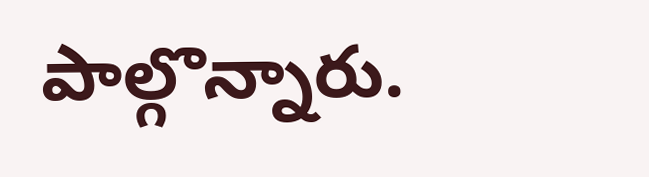పాల్గొన్నారు.